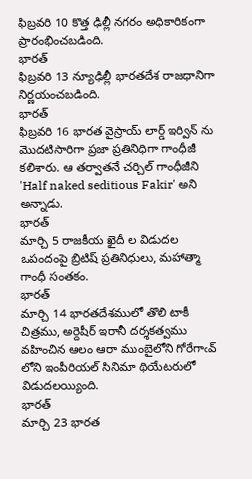ఫిబ్రవరి 10 కొత్త ఢిల్లీ నగరం అధికారికంగా ప్రారంభించబడింది.
భారత్
ఫిబ్రవరి 13 న్యూఢిల్లీ భారతదేశ రాజధానిగా నిర్ణయంచబడింది.
భారత్
ఫిబ్రవరి 16 భారత వైస్రాయ్ లార్డ్ ఇర్విన్ ను మొదటిసారిగా ప్రజా ప్రతినిధిగా గాంధీజీ కలిశారు. ఆ తర్వాతనే చర్చిల్ గాంధీజీని 'Half naked seditious Fakir' అని అన్నాడు.
భారత్
మార్చి 5 రాజకీయ ఖైదీ ల విడుదల ఒపందంపై బ్రిటిష్ ప్రతినిధులు, మహాత్మా గాంధీ సంతకం.
భారత్
మార్చి 14 భారతదేశములో తొలి టాకీ చిత్రము, అర్దెషీర్ ఇరానీ దర్శకత్వము వహించిన ఆలం ఆరా ముంబైలోని గోరేగాఁవ్ లోని ఇంపీరియల్ సినిమా థియేటరులో విడుదలయ్యింది.
భారత్
మార్చి 23 భారత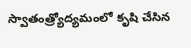స్వాతంత్ర్యోద్యమంలో కృషి చేసిన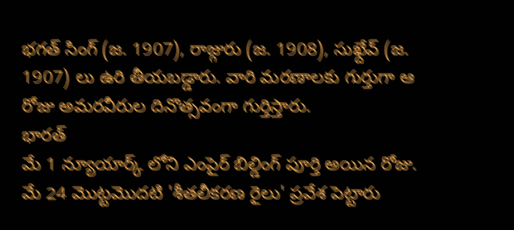భగత్ సింగ్ (జ. 1907), రాజ్గురు (జ. 1908), సుఖ్దేవ్ (జ. 1907) లు ఉరి తీయబడ్డారు. వారి మరణాలకు గుర్తుగా ఆ రోజు అమరవీరుల దినొత్సవంగా గుర్తిస్తారు.
భారత్
మే 1 న్యూయార్క్ లోని ఎంపైర్ బిల్డింగ్ పూర్తి అయిన రోజు.
మే 24 మొట్టమొదటి 'శీతలీకరణ రైలు' ప్రవేశ పెట్టారు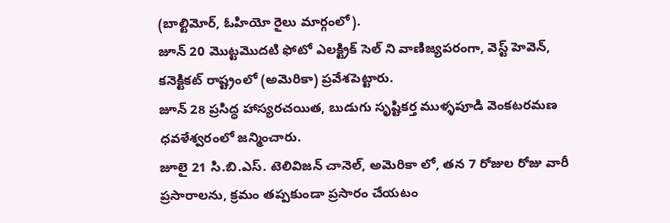(బాల్టిమోర్, ఓహియో రైలు మార్గంలో).
జూన్ 20 మొట్టమొదటి ఫోటో ఎలక్ట్రిక్ సెల్ ని వాణిజ్యపరంగా, వెస్ట్ హెవెన్, కనెక్టికట్ రాష్ట్రంలో (అమెరికా) ప్రవేశపెట్టారు.
జూన్ 28 ప్రసిద్ధ హాస్యరచయిత, బుడుగు సృష్టికర్త ముళ్ళపూడి వెంకటరమణ ధవళేశ్వరంలో జన్మించారు.
జూలై 21 సి.బి.ఎస్. టెలివిజన్ చానెల్, అమెరికా లో, తన 7 రోజుల రోజు వారీ ప్రసారాలను, క్రమం తప్పకుండా ప్రసారం చేయటం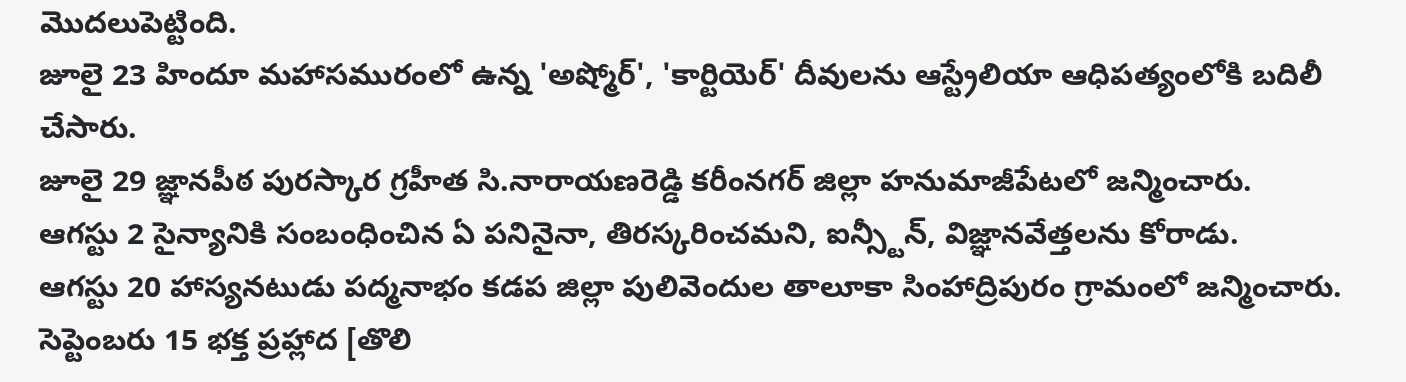మొదలుపెట్టింది.
జూలై 23 హిందూ మహాసమురంలో ఉన్న 'అష్మోర్', 'కార్టియెర్' దీవులను ఆస్ట్రేలియా ఆధిపత్యంలోకి బదిలీ చేసారు.
జూలై 29 జ్ఞానపీఠ పురస్కార గ్రహీత సి.నారాయణరెడ్డి కరీంనగర్ జిల్లా హనుమాజీపేటలో జన్మించారు.
ఆగస్టు 2 సైన్యానికి సంబంధించిన ఏ పనినైనా, తిరస్కరించమని, ఐన్స్టీన్, విజ్ఞానవేత్తలను కోరాడు.
ఆగస్టు 20 హాస్యనటుడు పద్మనాభం కడప జిల్లా పులివెందుల తాలూకా సింహాద్రిపురం గ్రామంలో జన్మించారు.
సెప్టెంబరు 15 భక్త ప్రహ్లాద [తొలి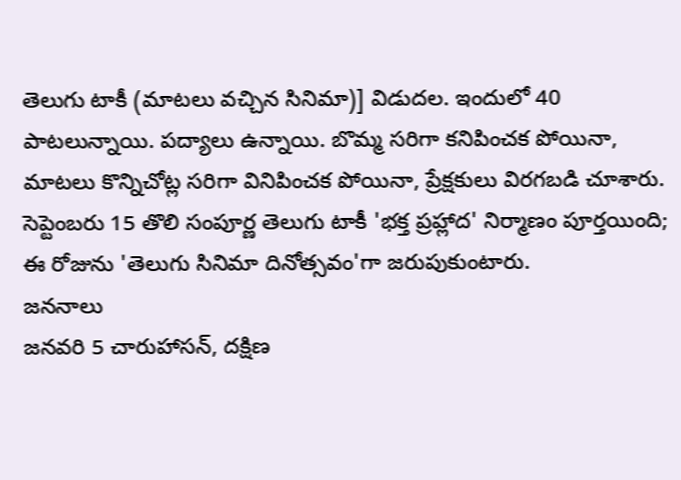తెలుగు టాకీ (మాటలు వచ్చిన సినిమా)] విడుదల. ఇందులో 40 పాటలున్నాయి. పద్యాలు ఉన్నాయి. బొమ్మ సరిగా కనిపించక పోయినా, మాటలు కొన్నిచోట్ల సరిగా వినిపించక పోయినా, ప్రేక్షకులు విరగబడి చూశారు.
సెప్టెంబరు 15 తొలి సంపూర్ణ తెలుగు టాకీ 'భక్త ప్రహ్లాద' నిర్మాణం పూర్తయింది; ఈ రోజును 'తెలుగు సినిమా దినోత్సవం'గా జరుపుకుంటారు.
జననాలు
జనవరి 5 చారుహాసన్, దక్షిణ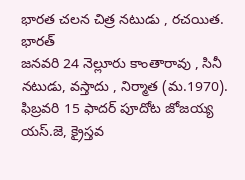భారత చలన చిత్ర నటుడు , రచయిత.
భారత్
జనవరి 24 నెల్లూరు కాంతారావు , సినీ నటుడు, వస్తాదు , నిర్మాత (మ.1970).
ఫిబ్రవరి 15 ఫాదర్ పూదోట జోజయ్య యస్.జె, క్రైస్తవ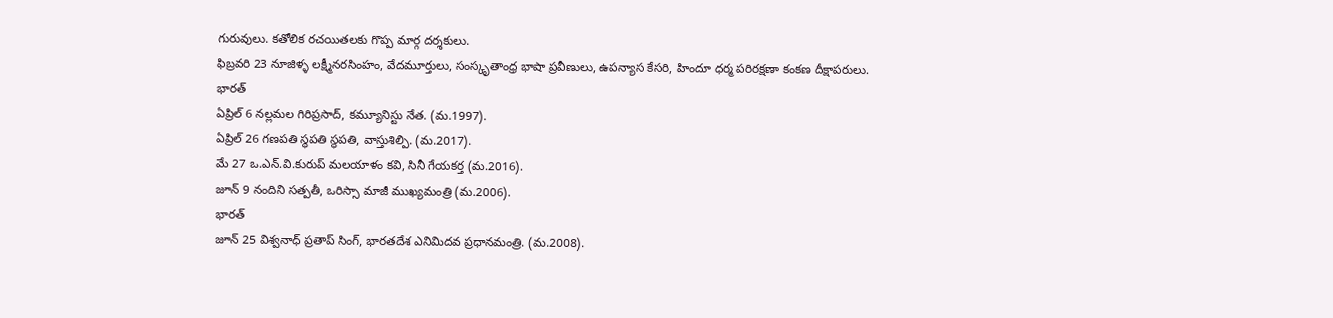గురువులు. కతోలిక రచయితలకు గొప్ప మార్గ దర్శకులు.
ఫిబ్రవరి 23 నూజిళ్ళ లక్ష్మీనరసింహం, వేదమూర్తులు, సంస్కృతాంధ్ర భాషా ప్రవీణులు, ఉపన్యాస కేసరి, హిందూ ధర్మ పరిరక్షణా కంకణ దీక్షాపరులు.
భారత్
ఏప్రిల్ 6 నల్లమల గిరిప్రసాద్, కమ్యూనిస్టు నేత. (మ.1997).
ఏప్రిల్ 26 గణపతి స్థపతి స్థపతి, వాస్తుశిల్పి. (మ.2017).
మే 27 ఒ.ఎన్.వి.కురుప్ మలయాళం కవి, సినీ గేయకర్త (మ.2016).
జూన్ 9 నందిని సత్పతీ, ఒరిస్సా మాజీ ముఖ్యమంత్రి (మ.2006).
భారత్
జూన్ 25 విశ్వనాధ్ ప్రతాప్ సింగ్, భారతదేశ ఎనిమిదవ ప్రధానమంత్రి. (మ.2008).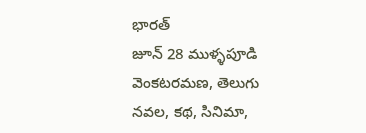భారత్
జూన్ 28 ముళ్ళపూడి వెంకటరమణ, తెలుగు నవల, కథ, సినిమా,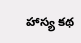హాస్య కథ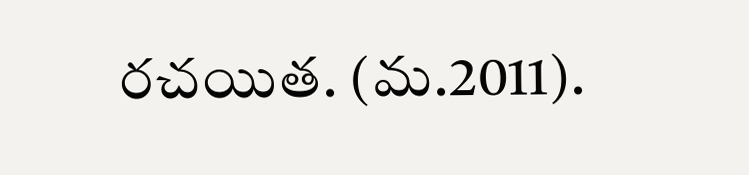రచయిత. (మ.2011).